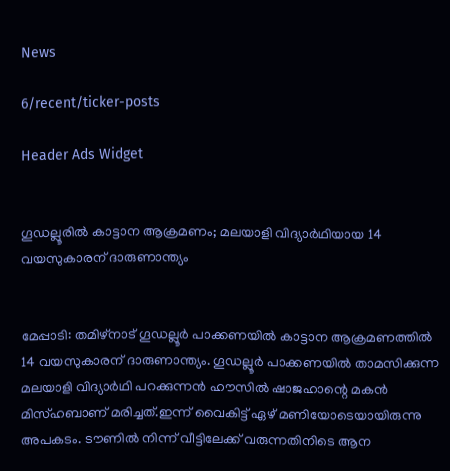News

6/recent/ticker-posts

Header Ads Widget


ഗൂഡല്ലൂരില്‍ കാട്ടാന ആക്രമണം; മലയാളി വിദ്യാര്‍ഥിയായ 14 വയസുകാരന് ദാരുണാന്ത്യം


മേപ്പാടി: തമിഴ്നാട് ഗൂഡല്ലൂർ പാക്കണയില്‍ കാട്ടാന ആക്രമണത്തില്‍ 14 വയസുകാരന് ദാരുണാന്ത്യം. ഗൂഡല്ലൂർ പാക്കണയില്‍ താമസിക്കുന്ന മലയാളി വിദ്യാർഥി പറക്കുന്നൻ ഹൗസില്‍ ഷാജഹാന്റെ മകൻ മിസ്ഹബാണ് മരിച്ചത്.ഇന്ന് വൈകിട്ട് ഏഴ് മണിയോടെയായിരുന്നു അപകടം. ടൗണില്‍ നിന്ന് വീട്ടിലേക്ക് വരുന്നതിനിടെ ആന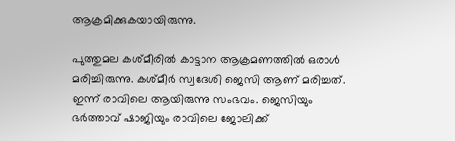ആക്രമിക്കുകയായിരുന്നു.

പുത്തുമല കശ്മീരില്‍ കാട്ടാന ആക്രമണത്തില്‍ ഒരാള്‍ മരിച്ചിരുന്നു. കശ്മീർ സ്വദേശി ജെസി ആണ് മരിച്ചത്. ഇന്ന് രാവിലെ ആയിരുന്നു സംഭവം. ജെസിയും ഭർത്താവ് ഷാജിയും രാവിലെ ജോലിക്ക്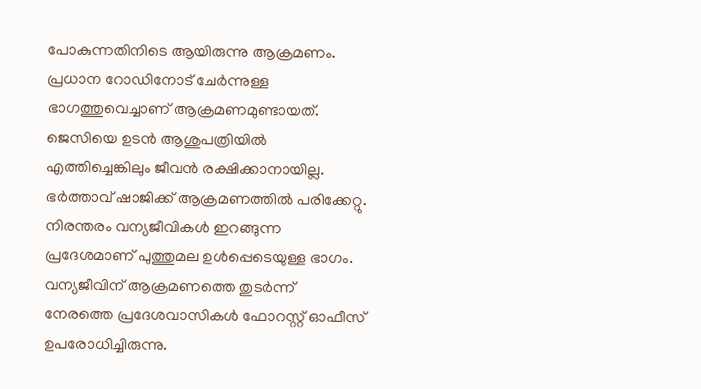പോകുന്നതിനിടെ ആയിരുന്നു ആക്രമണം. പ്രധാന റോഡിനോട് ചേർന്നുള്ള ഭാഗത്തുവെച്ചാണ് ആക്രമണമുണ്ടായത്. ജെസിയെ ഉടൻ ആശുപത്രിയില്‍ എത്തിച്ചെങ്കിലും ജീവൻ രക്ഷിക്കാനായില്ല. ഭർത്താവ് ഷാജിക്ക് ആക്രമണത്തില്‍ പരിക്കേറ്റു. നിരന്തരം വന്യജീവികള്‍ ഇറങ്ങുന്ന പ്രദേശമാണ് പുത്തുമല ഉള്‍പ്പെടെയുള്ള ഭാഗം. വന്യജീവിന് ആക്രമണത്തെ തുടർന്ന് നേരത്തെ പ്രദേശവാസികള്‍ ഫോറസ്റ്റ് ഓഫീസ് ഉപരോധിച്ചിരുന്നു.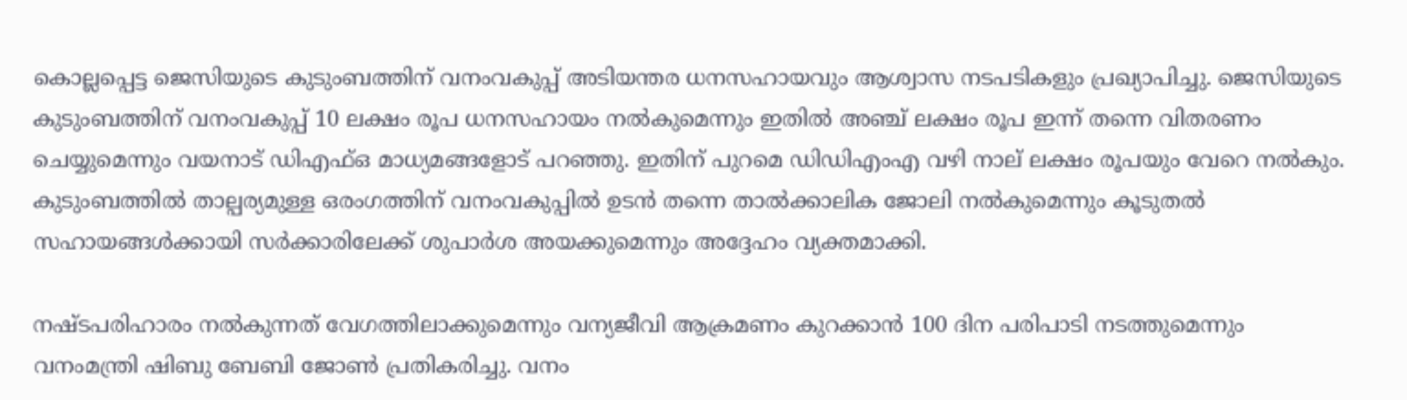കൊല്ലപ്പെട്ട ജെസിയുടെ കുടുംബത്തിന് വനംവകുപ്പ് അടിയന്തര ധനസഹായവും ആശ്വാസ നടപടികളും പ്രഖ്യാപിച്ചു. ജെസിയുടെ കുടുംബത്തിന് വനംവകുപ്പ് 10 ലക്ഷം രൂപ ധനസഹായം നല്‍കുമെന്നും ഇതില്‍ അഞ്ച് ലക്ഷം രൂപ ഇന്ന് തന്നെ വിതരണം ചെയ്യുമെന്നും വയനാട് ഡിഎഫ്‌ഒ മാധ്യമങ്ങളോട് പറഞ്ഞു. ഇതിന് പുറമെ ഡിഡിഎംഎ വഴി നാല് ലക്ഷം രൂപയും വേറെ നല്‍കും. കുടുംബത്തില്‍ താല്പര്യമുള്ള ഒരംഗത്തിന് വനംവകുപ്പില്‍ ഉടൻ തന്നെ താല്‍ക്കാലിക ജോലി നല്‍കുമെന്നും കൂടുതല്‍ സഹായങ്ങള്‍ക്കായി സർക്കാരിലേക്ക് ശുപാർശ അയക്കുമെന്നും അദ്ദേഹം വ്യക്തമാക്കി.

നഷ്ടപരിഹാരം നല്‍കുന്നത് വേഗത്തിലാക്കുമെന്നും വന്യജീവി ആക്രമണം കുറക്കാൻ 100 ദിന പരിപാടി നടത്തുമെന്നും വനംമന്ത്രി ഷിബു ബേബി ജോണ്‍ പ്രതികരിച്ചു. വനം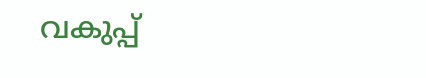വകുപ്പ്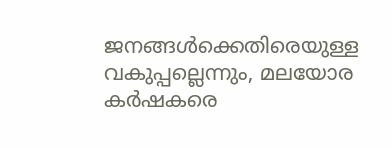ജനങ്ങള്‍ക്കെതിരെയുള്ള വകുപ്പല്ലെന്നും, മലയോര കർഷകരെ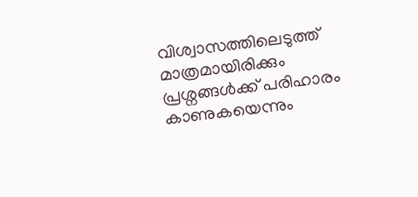വിശ്വാസത്തിലെടുത്ത് മാത്രമായിരിക്കും പ്രശ്നങ്ങള്‍ക്ക് പരിഹാരം കാണുകയെന്നും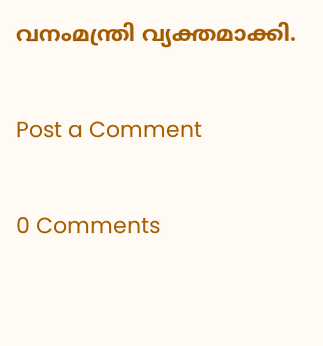വനംമന്ത്രി വ്യക്തമാക്കി.

Post a Comment

0 Comments